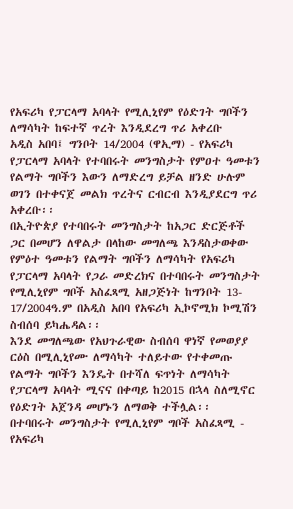የአፍሪካ የፓርላማ አባላት የሚሊኒየም የዕድገት ግቦችን ለማሳካት ከፍተኛ ጥረት እንዲደረግ ጥሪ አቀረቡ
አዲስ አበባ፤ ግንቦት 14/2004 (ዋኢማ) - የአፍሪካ የፓርላማ አባላት የተባበሩት መንግስታት የምዐተ ዓመቱን የልማት ግቦችን እውን ለማድረግ ይቻል ዘንድ ሁሉም ወገን በተቀናጀ መልክ ጥረትና ርብርብ እንዲያደርግ ጥሪ አቀረቡ፡፡
በኢትዮጵያ የተባበሩት መንግስታት ከአጋር ድርጅቶች ጋር በመሆን ለዋልታ በላከው መግለጫ እንዳስታወቀው የምዕተ ዓመቱን የልማት ግቦችን ለማሳካት የአፍሪካ የፓርላማ አባላት የጋራ መድረክና በተባበሩት መንግስታት የሚሊኒየም ግቦች አስፈጻሚ አዘጋጅነት ከግንቦት 13- 17/2004ዓ.ም በአዲስ አበባ የአፍሪካ ኢኮኖሚክ ኮሚሽን ስብሰባ ይካሔዳል፡፡
እንደ መግለጫው የአህጉራዊው ስብሰባ ዋነኛ የመወያያ ርዕስ በሚሊኒየሙ ለማሳካት ተለይተው የተቀመጡ የልማት ግቦችን እንዴት በተሻለ ፍጥነት ለማሳካት የፓርላማ አባላት ሚናና በቀጣይ ከ2015 በኋላ ስለሚኖር የዕድገት አጀንዳ መሆኑን ለማወቅ ተችሏል፡፡
በተባበሩት መንግስታት የሚሊኒየም ግቦች አስፈጻሚ - የአፍሪካ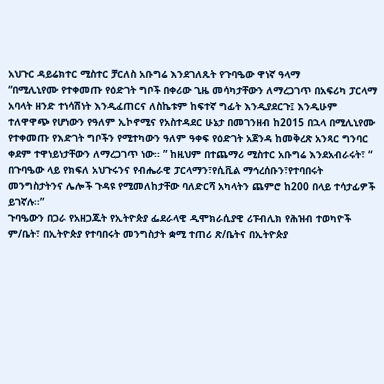አህጉር ዳይሬክተር ሚስተር ቻርለስ አቡግሬ እንደገለጹት የጉባዔው ዋነኛ ዓላማ
“በሚሊኒየሙ የተቀመጡ የዕድገት ግቦች በቀሪው ጊዜ መሳካታቸውን ለማረጋገጥ በአፍሪካ ፓርላማ አባላት ዘንድ ተነሳሽነት እንዲፈጠርና ለስኬቱም ከፍተኛ ግፊት እንዲያደርጉ፤ እንዲሁም ተለዋዋጭ የሆነውን የዓለም ኢኮኖሚና የአስተዳደር ሁኔታ በመገንዘብ ከ2015 በኋላ በሚሊኒየሙ የተቀመጡ የእድገት ግቦችን የሚተካውን ዓለም ዓቀፍ የዕድገት አጀንዳ ከመቅረጽ አንጻር ግንባር ቀደም ተዋነይነታቸውን ለማረጋገጥ ነው፡፡ ” ከዚህም በተጨማሪ ሚስተር አቡግሬ እንደአብራሩት፣ “ በጉባዔው ላይ የክፍለ አህጉሩንና የብሔራዊ ፓርላማን፣የሲቪል ማኅረሰቡን፣የተባበሩት መንግስታትንና ሌሎች ጉዳዩ የሚመለከታቸው ባለድርሻ አካላትን ጨምሮ ከ200 በላይ ተሳታፊዎች ይገኛሉ፡፡”
ጉባዔውን በጋራ የአዘጋጁት የኢትዮጵያ ፌደራላዊ ዲሞክራሲያዊ ሪፑብሊክ የሕዝብ ተወካዮች ም/ቤት፣ በኢትዮጵያ የተባበሩት መንግስታት ቋሚ ተጠሪ ጽ/ቤትና በኢትዮጵያ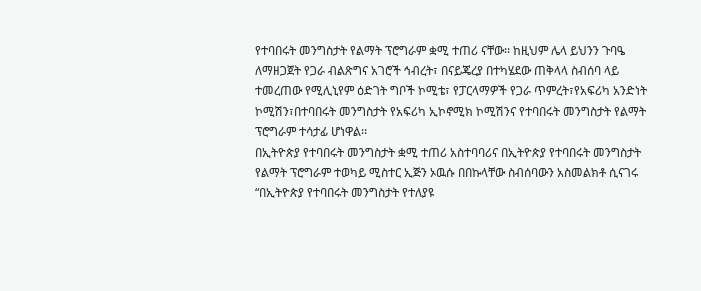የተባበሩት መንግስታት የልማት ፕሮግራም ቋሚ ተጠሪ ናቸው፡፡ ከዚህም ሌላ ይህንን ጉባዔ ለማዘጋጀት የጋራ ብልጽግና አገሮች ኅብረት፣ በናይጄረያ በተካሄደው ጠቅላላ ስብሰባ ላይ ተመረጠው የሚሊኒየም ዕድገት ግቦች ኮሚቴ፣ የፓርላማዎች የጋራ ጥምረት፣የአፍሪካ አንድነት ኮሚሽን፣በተባበሩት መንግስታት የአፍሪካ ኢኮኖሚክ ኮሚሽንና የተባበሩት መንግስታት የልማት ፕሮግራም ተሳታፊ ሆነዋል፡፡
በኢትዮጵያ የተባበሩት መንግስታት ቋሚ ተጠሪ አስተባባሪና በኢትዮጵያ የተባበሩት መንግስታት የልማት ፕሮግራም ተወካይ ሚስተር ኢጅን ኦዉሱ በበኩላቸው ስብሰባውን አስመልክቶ ሲናገሩ “በኢትዮጵያ የተባበሩት መንግስታት የተለያዩ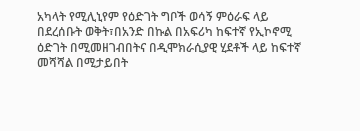አካላት የሚሊኒየም የዕድገት ግቦች ወሳኝ ምዕራፍ ላይ በደረሰቡት ወቅት፣በአንድ በኩል በአፍሪካ ከፍተኛ የኢኮኖሚ ዕድገት በሚመዘገብበትና በዲሞክራሲያዊ ሂደቶች ላይ ከፍተኛ መሻሻል በሚታይበት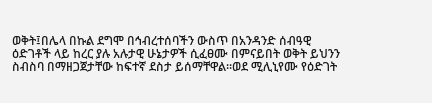ወቅት፤በሌላ በኩል ደግሞ በኅብረተሰባችን ውስጥ በአንዳንድ ሰብዓዊ ዕድገቶች ላይ ከረር ያሉ አሉታዊ ሁኔታዎች ሲፈፀሙ በምናይበት ወቅት ይህንን ስብስባ በማዘጋጀታቸው ከፍተኛ ደስታ ይሰማቸዋል፡፡ወደ ሚሊኒየሙ የዕድገት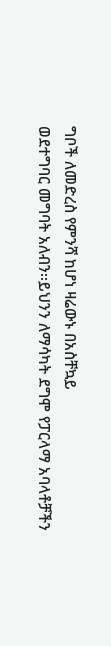ግቦች ለመድረስ የምንሻ ከሆነ ዛሬውኑ በአስቸኳይ
ወደተግባር መግባት አለብን፡፡ይህንን ለማሳካት ደግሞ የፓርላማ አባላቶቻችን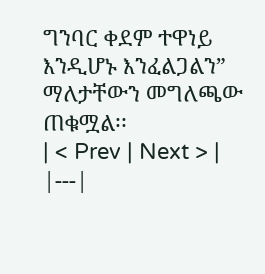ግንባር ቀደም ተዋነይ እንዲሆኑ እንፈልጋልን” ማለታቸውን መግለጫው ጠቁሟል፡፡
| < Prev | Next > |
|---|